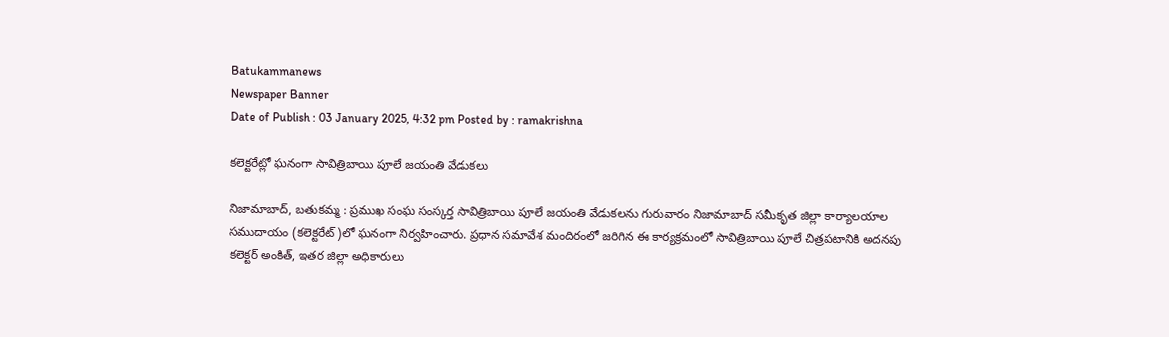Batukammanews
Newspaper Banner
Date of Publish : 03 January 2025, 4:32 pm Posted by : ramakrishna

కలెక్టరేట్లో ఘనంగా సావిత్రిబాయి పూలే జయంతి వేడుకలు

నిజామాబాద్, బతుకమ్మ : ప్రముఖ సంఘ సంస్కర్త సావిత్రిబాయి పూలే జయంతి వేడుకలను గురువారం నిజామాబాద్ సమీకృత జిల్లా కార్యాలయాల సముదాయం (కలెక్టరేట్)లో ఘనంగా నిర్వహించారు. ప్రధాన సమావేశ మందిరంలో జరిగిన ఈ కార్యక్రమంలో సావిత్రిబాయి పూలే చిత్రపటానికి అదనపు కలెక్టర్ అంకిత్, ఇతర జిల్లా అధికారులు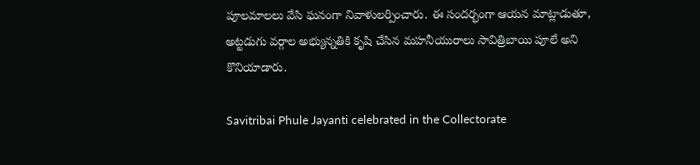పూలమాలలు వేసి ఘనంగా నివాళులర్పించారు. ఈ సందర్భంగా ఆయన మాట్లాడుతూ, అట్టడుగు వర్గాల అభ్యున్నతికి కృషి చేసిన మహనీయురాలు సావిత్రిబాయి పూలే అని కొనియాడారు.

Savitribai Phule Jayanti celebrated in the Collectorate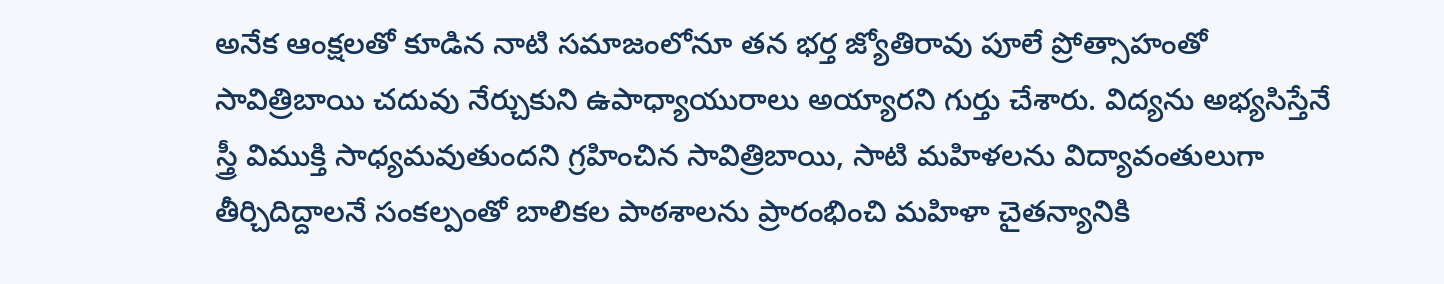అనేక ఆంక్షలతో కూడిన నాటి సమాజంలోనూ తన భర్త జ్యోతిరావు పూలే ప్రోత్సాహంతో సావిత్రిబాయి చదువు నేర్చుకుని ఉపాధ్యాయురాలు అయ్యారని గుర్తు చేశారు. విద్యను అభ్యసిస్తేనే స్త్రీ విముక్తి సాధ్యమవుతుందని గ్రహించిన సావిత్రిబాయి, సాటి మహిళలను విద్యావంతులుగా తీర్చిదిద్దాలనే సంకల్పంతో బాలికల పాఠశాలను ప్రారంభించి మహిళా చైతన్యానికి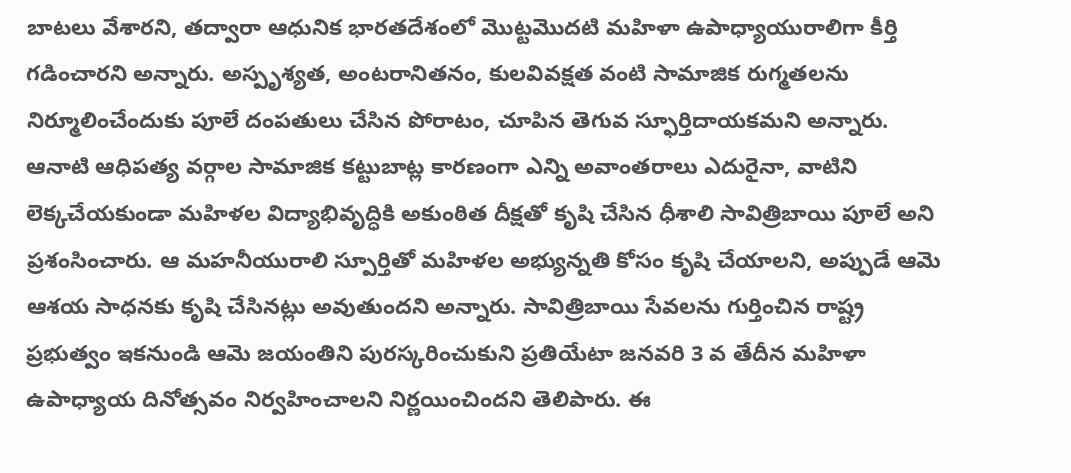బాటలు వేశారని, తద్వారా ఆధునిక భారతదేశంలో మొట్టమొదటి మహిళా ఉపాధ్యాయురాలిగా కీర్తి గడించారని అన్నారు. అస్పృశ్యత, అంటరానితనం, కులవివక్షత వంటి సామాజిక రుగ్మతలను నిర్మూలించేందుకు పూలే దంపతులు చేసిన పోరాటం, చూపిన తెగువ స్ఫూర్తిదాయకమని అన్నారు. ఆనాటి ఆధిపత్య వర్గాల సామాజిక కట్టుబాట్ల కారణంగా ఎన్ని అవాంతరాలు ఎదురైనా, వాటిని లెక్కచేయకుండా మహిళల విద్యాభివృద్ధికి అకుంఠిత దీక్షతో కృషి చేసిన ధీశాలి సావిత్రిబాయి పూలే అని ప్రశంసించారు. ఆ మహనీయురాలి స్పూర్తితో మహిళల అభ్యున్నతి కోసం కృషి చేయాలని, అప్పుడే ఆమె ఆశయ సాధనకు కృషి చేసినట్లు అవుతుందని అన్నారు. సావిత్రిబాయి సేవలను గుర్తించిన రాష్ట్ర ప్రభుత్వం ఇకనుండి ఆమె జయంతిని పురస్కరించుకుని ప్రతియేటా జనవరి 3 వ తేదీన మహిళా ఉపాధ్యాయ దినోత్సవం నిర్వహించాలని నిర్ణయించిందని తెలిపారు. ఈ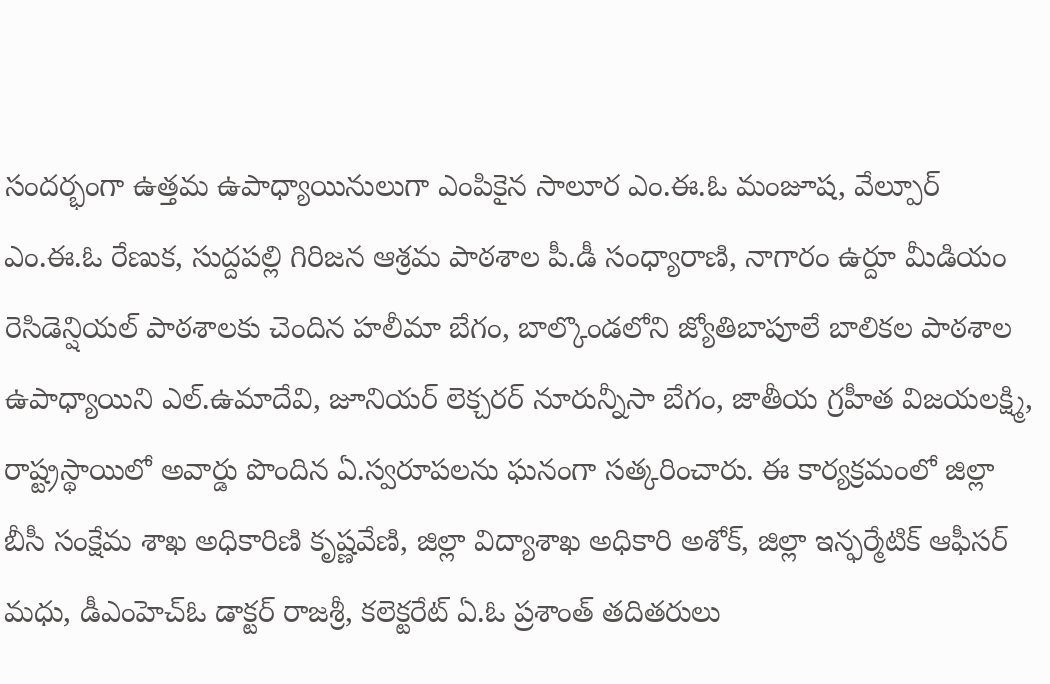సందర్భంగా ఉత్తమ ఉపాధ్యాయినులుగా ఎంపికైన సాలూర ఎం.ఈ.ఓ మంజూష, వేల్పూర్ ఎం.ఈ.ఓ రేణుక, సుద్దపల్లి గిరిజన ఆశ్రమ పాఠశాల పీ.డీ సంధ్యారాణి, నాగారం ఉర్దూ మీడియం రెసిడెన్షియల్ పాఠశాలకు చెందిన హలీమా బేగం, బాల్కొండలోని జ్యోతిబాపూలే బాలికల పాఠశాల ఉపాధ్యాయిని ఎల్.ఉమాదేవి, జూనియర్ లెక్చరర్ నూరున్నీసా బేగం, జాతీయ గ్రహీత విజయలక్ష్మి, రాష్ట్రస్థాయిలో అవార్డు పొందిన ఏ.స్వరూపలను ఘనంగా సత్కరించారు. ఈ కార్యక్రమంలో జిల్లా బీసీ సంక్షేమ శాఖ అధికారిణి కృష్ణవేణి, జిల్లా విద్యాశాఖ అధికారి అశోక్, జిల్లా ఇన్ఫర్మేటిక్ ఆఫీసర్ మధు, డీఎంహెచ్ఓ డాక్టర్ రాజశ్రీ, కలెక్టరేట్ ఏ.ఓ ప్రశాంత్ తదితరులు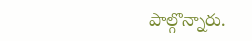పాల్గొన్నారు.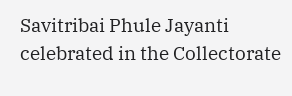Savitribai Phule Jayanti celebrated in the Collectorate